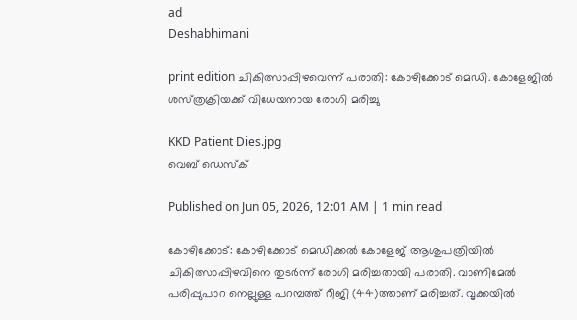ad
Deshabhimani

print edition ചികിത്സാപ്പിഴവെന്ന്‌ പരാതി: കോഴിക്കോട്‌ മെഡി. കോളേജിൽ
ശസ്‌ത്രക്രിയക്ക്‌ വിധേയനായ രോഗി മരിച്ചു

KKD Patient Dies.jpg
വെബ് ഡെസ്ക്

Published on Jun 05, 2026, 12:01 AM | 1 min read

കോഴിക്കോട്: കോഴിക്കോട്‌ മെഡിക്കൽ കോളേജ് ആശുപത്രിയിൽ ചികിത്സാപ്പിഴവിനെ തുടർന്ന്‌ രോഗി മരിച്ചതായി പരാതി. വാണിമേൽ പരിപ്പുപാറ നെല്ലുള്ള പറമ്പത്ത് റീജി (44)ത്താണ്‌ മരിച്ചത്. വൃക്കയിൽ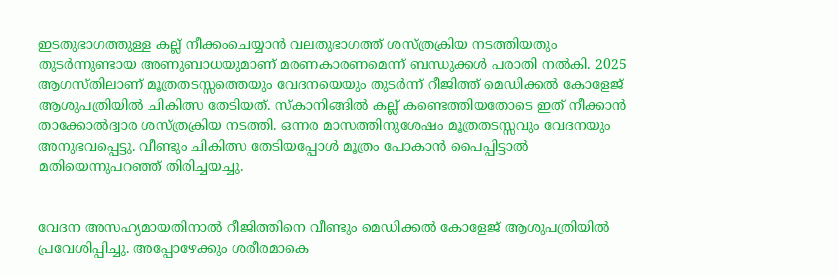ഇടതുഭാഗത്തുള്ള കല്ല് നീക്കംചെയ്യാൻ വലതുഭാഗത്ത് ശസ്ത്രക്രിയ നടത്തിയതും തുടർന്നുണ്ടായ അണുബാധയുമാണ് മരണകാരണമെന്ന്‌ ബന്ധുക്കൾ പരാതി നൽകി. 2025 ആഗസ്തിലാണ്‌ മൂത്രതടസ്സത്തെയും വേദനയെയും തുടർന്ന്‌ റീജിത്ത് മെഡിക്കൽ കോളേജ് ആശുപത്രിയിൽ ചികിത്സ തേടിയത്. സ്കാനിങ്ങിൽ കല്ല് കണ്ടെത്തിയതോടെ ഇത്‌ നീക്കാൻ താക്കോൽദ്വാര ശസ്ത്രക്രിയ നടത്തി. ഒന്നര മാസത്തിനുശേഷം മൂത്രതടസ്സവും വേദനയും അനുഭവപ്പെട്ടു. വീണ്ടും ചികിത്സ തേടിയപ്പോൾ മൂത്രം പോകാൻ പൈപ്പിട്ടാൽ മതിയെന്നുപറഞ്ഞ് തിരിച്ചയച്ചു.


വേദന അസഹ്യമായതിനാൽ റീജിത്തിനെ വീണ്ടും മെഡിക്കൽ കോളേജ്‌ ആശുപത്രിയിൽ പ്രവേശിപ്പിച്ചു. അപ്പോഴേക്കും ശരീരമാകെ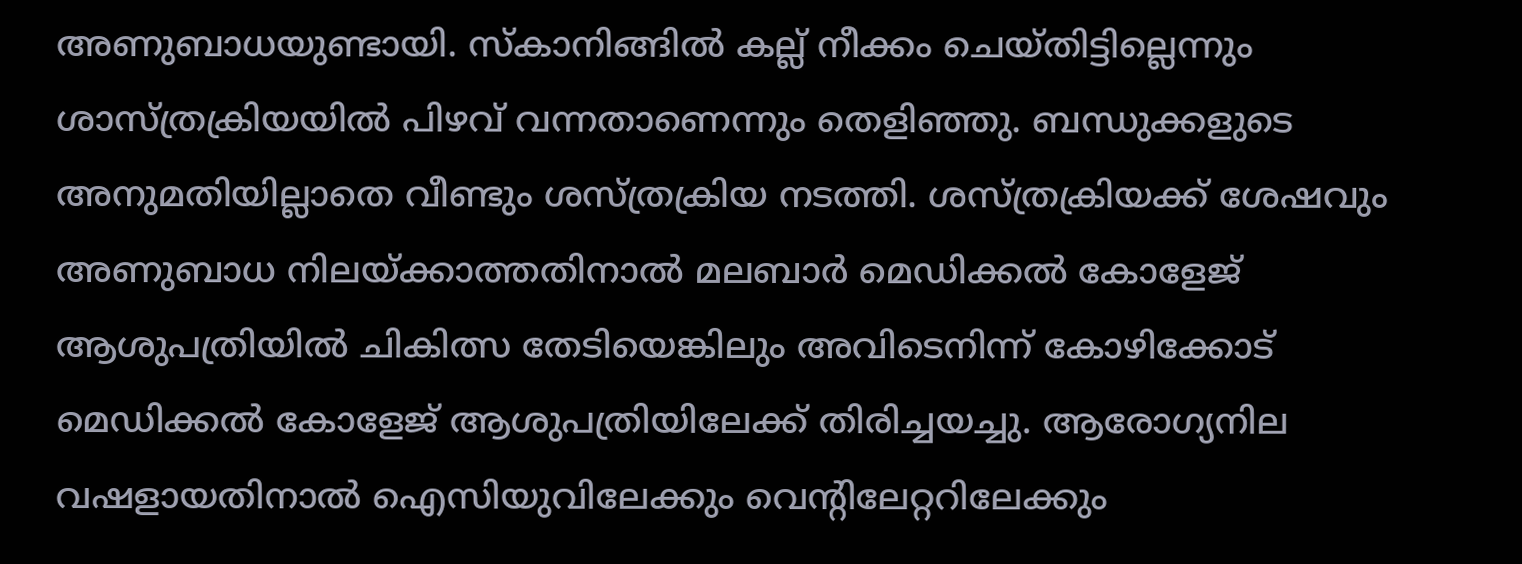അണുബാധയുണ്ടായി. സ്‌കാനിങ്ങിൽ കല്ല് നീക്കം ചെയ്‌തിട്ടില്ലെന്നും ശാസ്ത്രക്രിയയിൽ പിഴവ് വന്നതാണെന്നും തെളിഞ്ഞു. ബന്ധുക്കളുടെ അനുമതിയില്ലാതെ വീണ്ടും ശസ്ത്രക്രിയ നടത്തി. ശസ്‌ത്രക്രിയക്ക്‌ ശേഷവും അണുബാധ നിലയ്‌ക്കാത്തതിനാൽ മലബാർ മെഡിക്കൽ കോളേജ്‌ ആശുപത്രിയിൽ ചികിത്സ തേടിയെങ്കിലും അവിടെനിന്ന്‌ കോഴിക്കോട്‌ മെഡിക്കൽ കോളേജ്‌ ആശുപത്രിയിലേക്ക്‌ തിരിച്ചയച്ചു. ആരോഗ്യനില വഷളായതിനാൽ ഐസിയുവിലേക്കും വെന്റിലേറ്ററിലേക്കും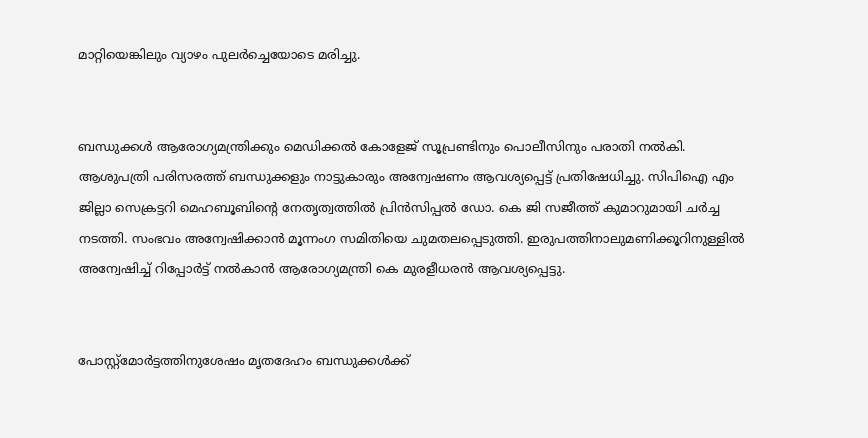മാറ്റിയെങ്കിലും വ്യാഴം പുലർച്ചെയോടെ മരിച്ചു.


ബന്ധുക്കൾ ആരോഗ്യമന്ത്രിക്കും മെഡിക്കൽ കോളേജ് സൂപ്രണ്ടിനും പൊലീസിനും പരാതി നൽകി. ആശുപത്രി പരിസരത്ത് ബന്ധുക്കളും നാട്ടുകാരും അന്വേഷണം ആവശ്യപ്പെട്ട് പ്രതിഷേധിച്ചു. സിപിഐ എം ജില്ലാ സെക്രട്ടറി മെഹബൂബിന്റെ നേതൃത്വത്തിൽ പ്രിൻസിപ്പൽ ഡോ. കെ ജി സജീത്ത് കുമാറുമായി ചർച്ച നടത്തി. സംഭവം അന്വേഷിക്കാൻ മൂന്നംഗ സമിതിയെ ചുമതലപ്പെടുത്തി. ഇരുപത്തിനാലുമണിക്കൂറിനുള്ളിൽ അന്വേഷിച്ച്‌ റിപ്പോർട്ട്‌ നൽകാൻ ആരോഗ്യമന്ത്രി കെ മുരളീധരൻ ആവശ്യപ്പെട്ടു.


പോസ്റ്റ്മോർട്ടത്തിനുശേഷം മൃതദേഹം ബന്ധുക്കൾക്ക്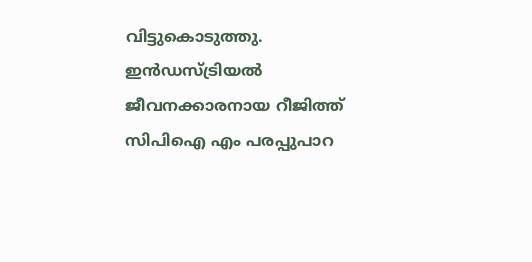വിട്ടുകൊടുത്തു. ഇൻഡസ്ട്രിയൽ ജീവനക്കാരനായ റീജിത്ത് സിപിഐ എം പരപ്പുപാറ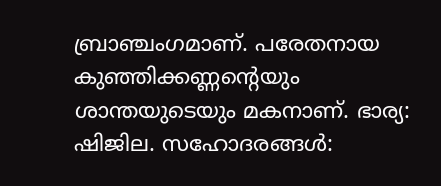ബ്രാഞ്ചംഗമാണ്‌. പരേതനായ കുഞ്ഞിക്കണ്ണന്റെയും ശാന്തയുടെയും മകനാണ്. ഭാര്യ: ഷിജില. സഹോദരങ്ങൾ: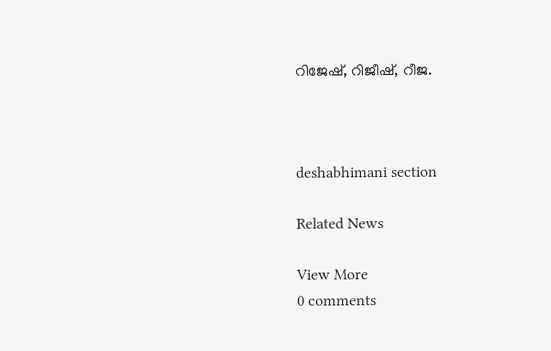റിജേഷ്, റിജീഷ്, റീജ.



deshabhimani section

Related News

View More
0 comments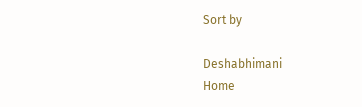Sort by

Deshabhimani
Home